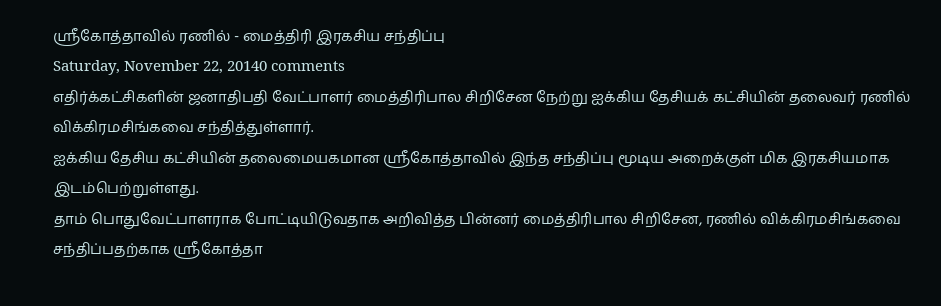ஸ்ரீகோத்தாவில் ரணில் - மைத்திரி இரகசிய சந்திப்பு
Saturday, November 22, 20140 comments
எதிர்க்கட்சிகளின் ஜனாதிபதி வேட்பாளர் மைத்திரிபால சிறிசேன நேற்று ஐக்கிய தேசியக் கட்சியின் தலைவர் ரணில் விக்கிரமசிங்கவை சந்தித்துள்ளார்.
ஐக்கிய தேசிய கட்சியின் தலைமையகமான ஸ்ரீகோத்தாவில் இந்த சந்திப்பு மூடிய அறைக்குள் மிக இரகசியமாக இடம்பெற்றுள்ளது.
தாம் பொதுவேட்பாளராக போட்டியிடுவதாக அறிவித்த பின்னர் மைத்திரிபால சிறிசேன, ரணில் விக்கிரமசிங்கவை சந்திப்பதற்காக ஸ்ரீகோத்தா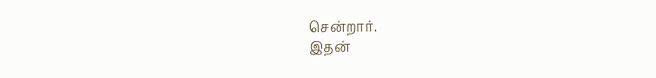சென்றார்.
இதன்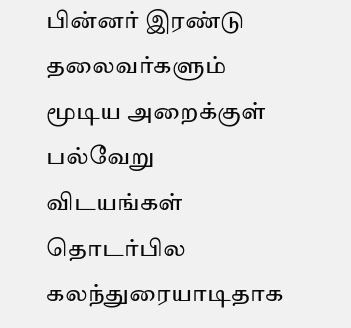பின்னர் இரண்டு தலைவர்களும் மூடிய அறைக்குள் பல்வேறு விடயங்கள் தொடர்பில கலந்துரையாடிதாக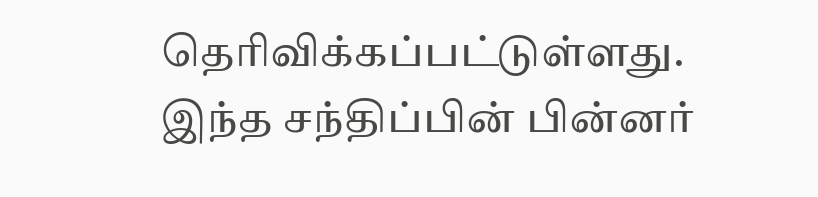தெரிவிக்கப்பட்டுள்ளது.
இந்த சந்திப்பின் பின்னர்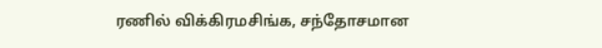ரணில் விக்கிரமசிங்க, சந்தோசமான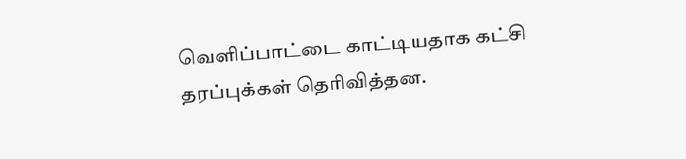வெளிப்பாட்டை காட்டியதாக கட்சி தரப்புக்கள் தெரிவித்தன.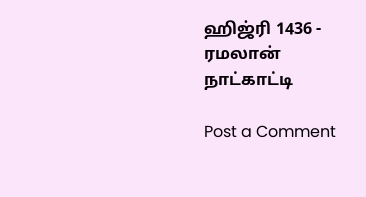ஹிஜ்ரி 1436 - ரமலான் நாட்காட்டி

Post a Comment